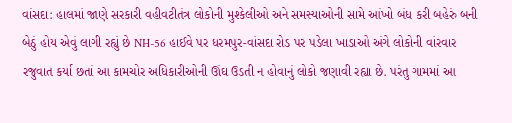વાંસદા: હાલમાં જાણે સરકારી વહીવટીતંત્ર લોકોની મુશ્કેલીઓ અને સમસ્યાઓની સામે આંખો બંધ કરી બહેરું બની બેઠું હોય એવું લાગી રહ્યું છે NH-56 હાઈવે પર ધરમપુર-વાંસદા રોડ પર પડેલા ખાડાઓ અંગે લોકોની વાંરવાર રજુવાત કર્યા છતાં આ કામચોર અધિકારીઓની ઊંઘ ઉડતી ન હોવાનું લોકો જણાવી રહ્યા છે. પરંતુ ગામમાં આ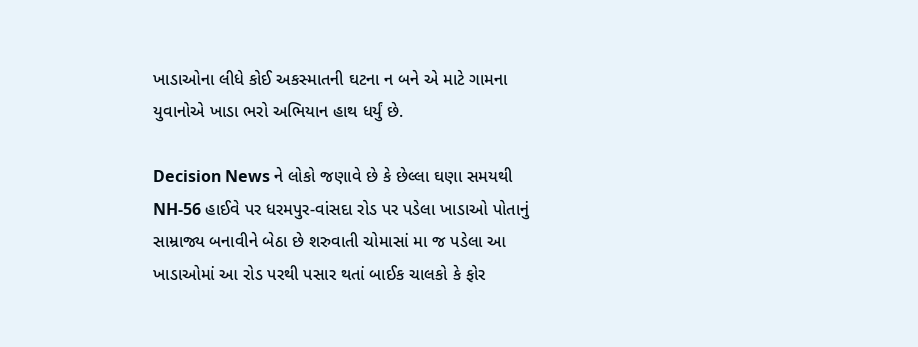ખાડાઓના લીધે કોઈ અકસ્માતની ઘટના ન બને એ માટે ગામના યુવાનોએ ખાડા ભરો અભિયાન હાથ ધર્યું છે.

Decision News ને લોકો જણાવે છે કે છેલ્લા ઘણા સમયથી NH-56 હાઈવે પર ધરમપુર-વાંસદા રોડ પર પડેલા ખાડાઓ પોતાનું સામ્રાજ્ય બનાવીને બેઠા છે શરુવાતી ચોમાસાં મા જ પડેલા આ ખાડાઓમાં આ રોડ પરથી પસાર થતાં બાઈક ચાલકો કે ફોર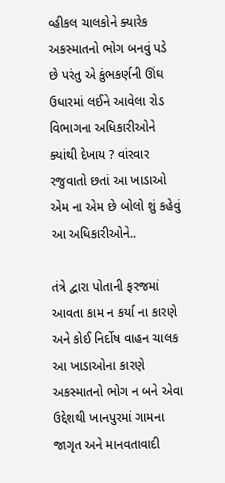વ્હીકલ ચાલકોને ક્યારેક અકસ્માતનો ભોગ બનવું પડે છે પરંતુ એ કુંભકર્ણની ઊંઘ ઉધારમાં લઈને આવેલા રોડ વિભાગના અધિકારીઓને ક્યાંથી દેખાય ? વાંરવાર રજુવાતો છતાં આ ખાડાઓ એમ ના એમ છે બોલો શું કહેવું આ અધિકારીઓને..

તંત્રે દ્વારા પોતાની ફરજમાં આવતા કામ ન કર્યા ના કારણે અને કોઈ નિર્દોષ વાહન ચાલક આ ખાડાઓના કારણે અકસ્માતનો ભોગ ન બને એવા ઉદ્દેશથી ખાનપુરમાં ગામના જાગૃત અને માનવતાવાદી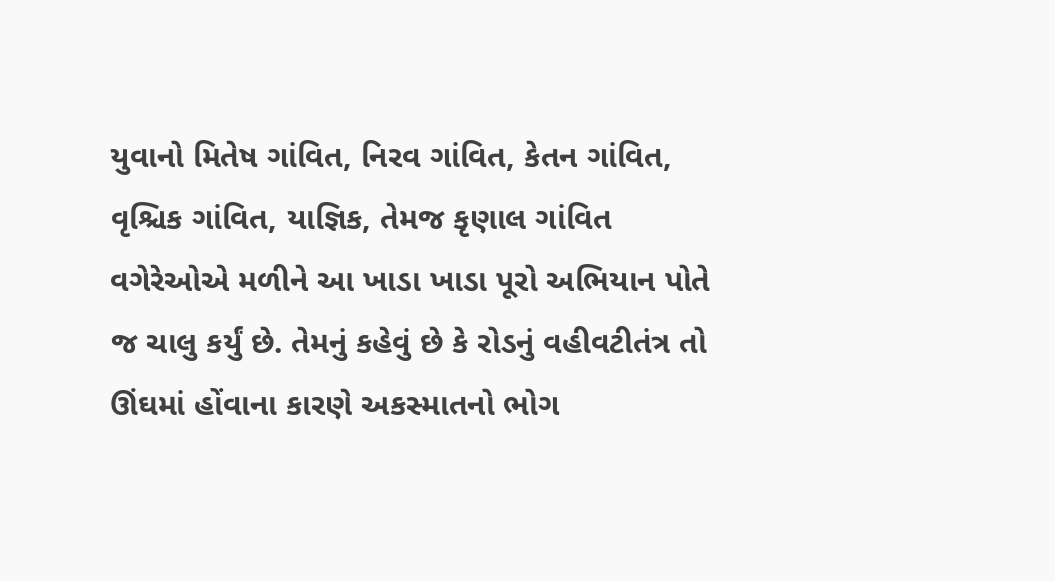યુવાનો મિતેષ ગાંવિત, નિરવ ગાંવિત, કેતન ગાંવિત, વૃશ્ચિક ગાંવિત, યાજ્ઞિક, તેમજ કૃણાલ ગાંવિત વગેરેઓએ મળીને આ ખાડા ખાડા પૂરો અભિયાન પોતે જ ચાલુ કર્યું છે. તેમનું કહેવું છે કે રોડનું વહીવટીતંત્ર તો ઊંઘમાં હોંવાના કારણે અકસ્માતનો ભોગ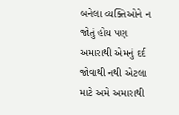બનેલા વ્યક્તિઓને ન જોતું હોય પણ અમારાથી એમનું દર્દ જોવાથી નથી એટલા માટે અમે અમારાથી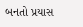બનતો પ્રયાસ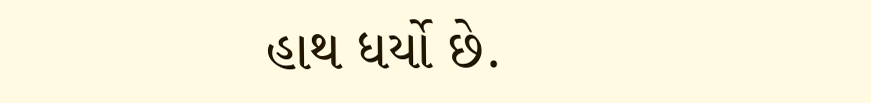હાથ ધર્યો છે.